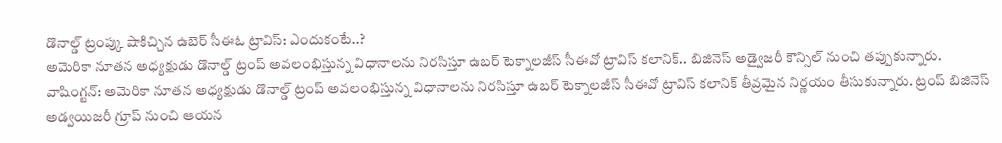డొనాల్డ్ ట్రంప్కు షాకిచ్చిన ఉబెర్ సీఈఓ ట్రావిస్: ఎందుకంటే..?
అమెరికా నూతన అధ్యక్షుడు డొనాల్డ్ ట్రంప్ అవలంభిస్తున్న విధానాలను నిరసిస్తూ ఉబర్ టెక్నాలజీస్ సీఈవో ట్రావిస్ కలానిక్.. బిజినెస్ అడ్వైజరీ కౌన్సిల్ నుంచి తప్పుకున్నారు.
వాషింగ్టన్: అమెరికా నూతన అధ్యక్షుడు డొనాల్డ్ ట్రంప్ అవలంభిస్తున్న విధానాలను నిరసిస్తూ ఉబర్ టెక్నాలజీస్ సీఈవో ట్రావిస్ కలానిక్ తీవ్రమైన నిర్ణయం తీసుకున్నారు. ట్రంప్ బిజినెస్ అడ్వయిజరీ గ్రూప్ నుంచి ఆయన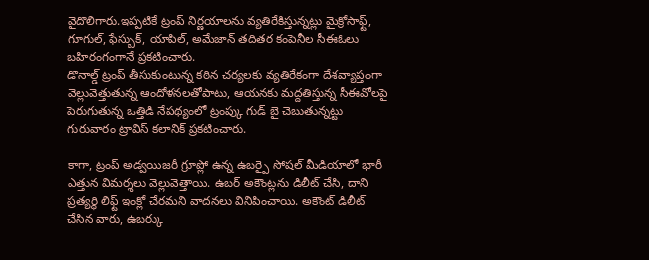వైదొలిగారు.ఇప్పటికే ట్రంప్ నిర్ణయాలను వ్యతిరేకిస్తున్నట్లు మైక్రోసాఫ్ట్, గూగుల్, ఫేస్బుక్, యాపిల్, అమేజాన్ తదితర కంపెనీల సీఈఓలు బహిరంగంగానే ప్రకటించారు.
డొనాల్డ్ ట్రంప్ తీసుకుంటున్న కఠిన చర్యలకు వ్యతిరేకంగా దేశవ్యాప్తంగా వెల్లువెత్తుతున్న ఆందోళనలతోపాటు, ఆయనకు మద్దతిస్తున్న సీఈవోలపై పెరుగుతున్న ఒత్తిడి నేపథ్యంలో ట్రంప్కు గుడ్ బై చెబుతున్నట్టు గురువారం ట్రావిస్ కలానిక్ ప్రకటించారు.

కాగా, ట్రంప్ అడ్వయిజరీ గ్రూప్లో ఉన్న ఉబర్పై సోషల్ మీడియాలో భారీ ఎత్తున విమర్శలు వెల్లువెత్తాయి. ఉబర్ అకౌంట్లను డిలీట్ చేసి, దాని ప్రత్యర్థి లిఫ్ట్ ఇంక్లో చేరమని వాదనలు వినిపించాయి. అకౌంట్ డిలీట్ చేసిన వారు, ఉబర్కు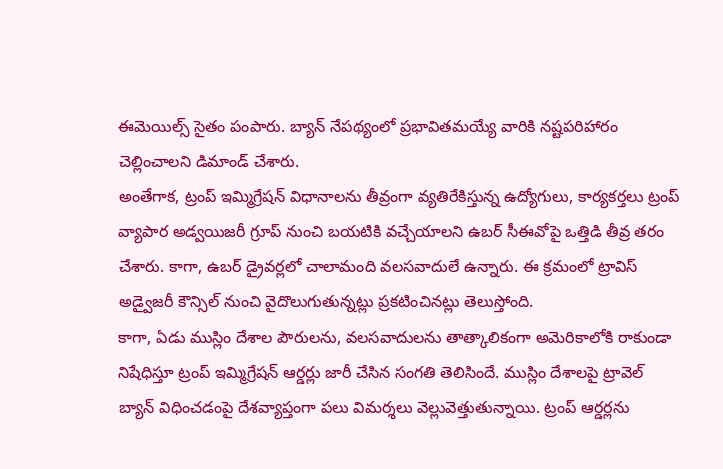ఈమెయిల్స్ సైతం పంపారు. బ్యాన్ నేపథ్యంలో ప్రభావితమయ్యే వారికి నష్టపరిహారం చెల్లించాలని డిమాండ్ చేశారు.
అంతేగాక, ట్రంప్ ఇమ్మిగ్రేషన్ విధానాలను తీవ్రంగా వ్యతిరేకిస్తున్న ఉద్యోగులు, కార్యకర్తలు ట్రంప్ వ్యాపార అడ్వయిజరీ గ్రూప్ నుంచి బయటికి వచ్చేయాలని ఉబర్ సీఈవోపై ఒత్తిడి తీవ్ర తరం చేశారు. కాగా, ఉబర్ డ్రైవర్లలో చాలామంది వలసవాదులే ఉన్నారు. ఈ క్రమంలో ట్రావిస్ అడ్వైజరీ కౌన్సిల్ నుంచి వైదొలుగుతున్నట్లు ప్రకటించినట్లు తెలుస్తోంది.
కాగా, ఏడు ముస్లిం దేశాల పౌరులను, వలసవాదులను తాత్కాలికంగా అమెరికాలోకి రాకుండా నిషేధిస్తూ ట్రంప్ ఇమ్మిగ్రేషన్ ఆర్డర్లు జారీ చేసిన సంగతి తెలిసిందే. ముస్లిం దేశాలపై ట్రావెల్ బ్యాన్ విధించడంపై దేశవ్యాప్తంగా పలు విమర్శలు వెల్లువెత్తుతున్నాయి. ట్రంప్ ఆర్డర్లను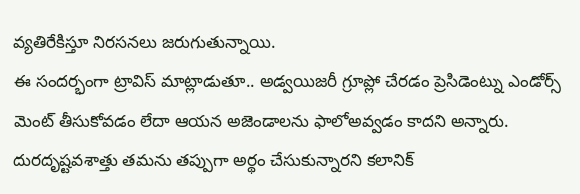వ్యతిరేకిస్తూ నిరసనలు జరుగుతున్నాయి.
ఈ సందర్భంగా ట్రావిస్ మాట్లాడుతూ.. అడ్వయిజరీ గ్రూప్లో చేరడం ప్రెసిడెంట్ను ఎండోర్స్ మెంట్ తీసుకోవడం లేదా ఆయన అజెండాలను ఫాలోఅవ్వడం కాదని అన్నారు. దురదృష్టవశాత్తు తమను తప్పుగా అర్థం చేసుకున్నారని కలానిక్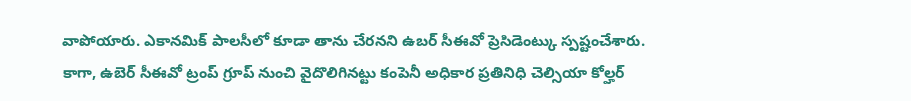వాపోయారు. ఎకానమిక్ పాలసీలో కూడా తాను చేరనని ఉబర్ సీఈవో ప్రెసిడెంట్కు స్పష్టంచేశారు.
కాగా, ఉబెర్ సీఈవో ట్రంప్ గ్రూప్ నుంచి వైదొలిగినట్టు కంపెనీ అధికార ప్రతినిధి చెల్సియా కోల్హర్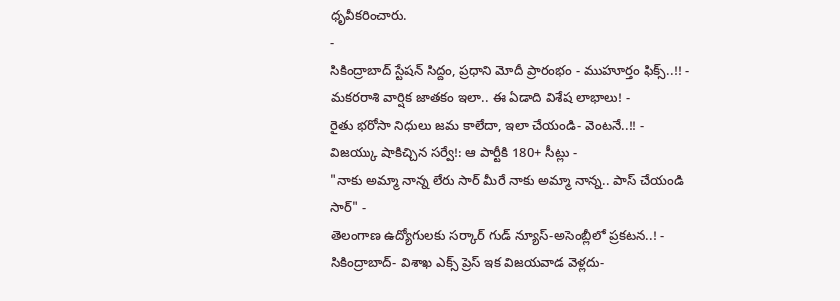ధృవీకరించారు.
-
సికింద్రాబాద్ స్టేషన్ సిద్దం, ప్రధాని మోదీ ప్రారంభం - ముహూర్తం ఫిక్స్..!! -
మకరరాశి వార్షిక జాతకం ఇలా.. ఈ ఏడాది విశేష లాభాలు! -
రైతు భరోసా నిధులు జమ కాలేదా, ఇలా చేయండి- వెంటనే..!! -
విజయ్కు షాకిచ్చిన సర్వే!: ఆ పార్టీకి 180+ సీట్లు -
"నాకు అమ్మా నాన్న లేరు సార్ మీరే నాకు అమ్మా నాన్న.. పాస్ చేయండి సార్" -
తెలంగాణ ఉద్యోగులకు సర్కార్ గుడ్ న్యూస్-అసెంబ్లీలో ప్రకటన..! -
సికింద్రాబాద్- విశాఖ ఎక్స్ ప్రెస్ ఇక విజయవాడ వెళ్లదు-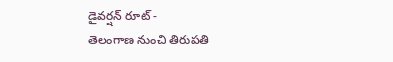డైవర్షన్ రూట్ -
తెలంగాణ నుంచి తిరుపతి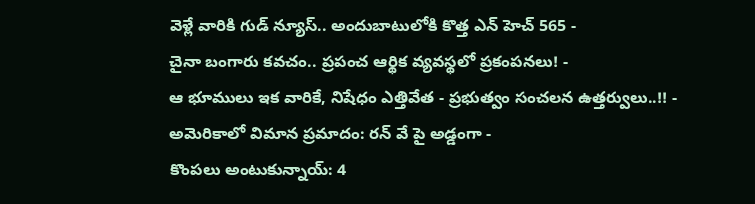వెళ్లే వారికి గుడ్ న్యూస్.. అందుబాటులోకి కొత్త ఎన్ హెచ్ 565 -
చైనా బంగారు కవచం.. ప్రపంచ ఆర్థిక వ్యవస్థలో ప్రకంపనలు! -
ఆ భూములు ఇక వారికే, నిషేధం ఎత్తివేత - ప్రభుత్వం సంచలన ఉత్తర్వులు..!! -
అమెరికాలో విమాన ప్రమాదం: రన్ వే పై అడ్డంగా -
కొంపలు అంటుకున్నాయ్: 4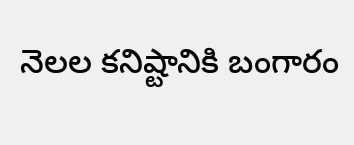నెలల కనిష్టానికి బంగారం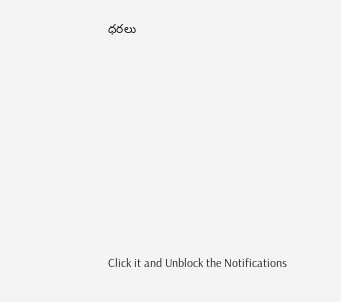ధరలు












Click it and Unblock the Notifications